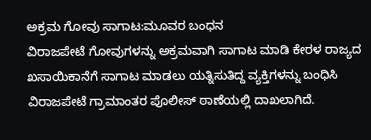ಅಕ್ರಮ ಗೋವು ಸಾಗಾಟ:ಮೂವರ ಬಂಧನ
ವಿರಾಜಪೇಟೆ ಗೋವುಗಳನ್ನು ಅಕ್ರಮವಾಗಿ ಸಾಗಾಟ ಮಾಡಿ ಕೇರಳ ರಾಜ್ಯದ ಖಸಾಯಿಕಾನೆಗೆ ಸಾಗಾಟ ಮಾಡಲು ಯತ್ನಿಸುತಿದ್ದ ವ್ಯಕ್ತಿಗಳನ್ನು ಬಂಧಿಸಿ ವಿರಾಜಪೇಟೆ ಗ್ರಾಮಾಂತರ ಪೊಲೀಸ್ ಠಾಣೆಯಲ್ಲಿ ದಾಖಲಾಗಿದೆ.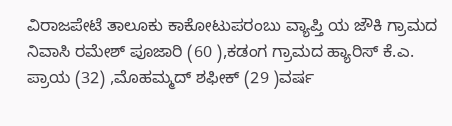ವಿರಾಜಪೇಟೆ ತಾಲೂಕು ಕಾಕೋಟುಪರಂಬು ವ್ಯಾಪ್ತಿ ಯ ಜೌಕಿ ಗ್ರಾಮದ ನಿವಾಸಿ ರಮೇಶ್ ಪೂಜಾರಿ (60 ),ಕಡಂಗ ಗ್ರಾಮದ ಹ್ಯಾರಿಸ್ ಕೆ.ಎ. ಪ್ರಾಯ (32) ,ಮೊಹಮ್ಮದ್ ಶಫೀಕ್ (29 )ವರ್ಷ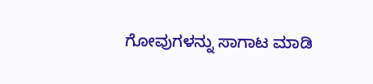ಗೋವುಗಳನ್ನು ಸಾಗಾಟ ಮಾಡಿ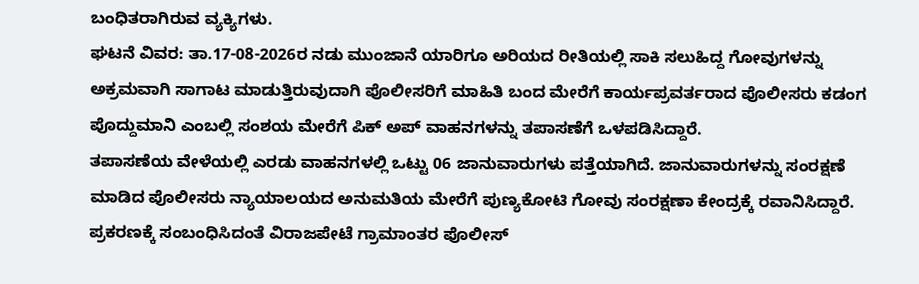ಬಂಧಿತರಾಗಿರುವ ವ್ಯಕ್ಯಿಗಳು.
ಘಟನೆ ವಿವರ: ತಾ.17-08-2026ರ ನಡು ಮುಂಜಾನೆ ಯಾರಿಗೂ ಅರಿಯದ ರೀತಿಯಲ್ಲಿ ಸಾಕಿ ಸಲುಹಿದ್ದ ಗೋವುಗಳನ್ನು ಅಕ್ರಮವಾಗಿ ಸಾಗಾಟ ಮಾಡುತ್ತಿರುವುದಾಗಿ ಪೊಲೀಸರಿಗೆ ಮಾಹಿತಿ ಬಂದ ಮೇರೆಗೆ ಕಾರ್ಯಪ್ರವರ್ತರಾದ ಪೊಲೀಸರು ಕಡಂಗ ಪೊದ್ದುಮಾನಿ ಎಂಬಲ್ಲಿ ಸಂಶಯ ಮೇರೆಗೆ ಪಿಕ್ ಅಪ್ ವಾಹನಗಳನ್ನು ತಪಾಸಣೆಗೆ ಒಳಪಡಿಸಿದ್ದಾರೆ.
ತಪಾಸಣೆಯ ವೇಳೆಯಲ್ಲಿ ಎರಡು ವಾಹನಗಳಲ್ಲಿ ಒಟ್ಟು 06 ಜಾನುವಾರುಗಳು ಪತ್ತೆಯಾಗಿದೆ. ಜಾನುವಾರುಗಳನ್ನು ಸಂರಕ್ಷಣೆ ಮಾಡಿದ ಪೊಲೀಸರು ನ್ಯಾಯಾಲಯದ ಅನುಮತಿಯ ಮೇರೆಗೆ ಪುಣ್ಯಕೋಟಿ ಗೋವು ಸಂರಕ್ಷಣಾ ಕೇಂದ್ರಕ್ಕೆ ರವಾನಿಸಿದ್ದಾರೆ. ಪ್ರಕರಣಕ್ಕೆ ಸಂಬಂಧಿಸಿದಂತೆ ವಿರಾಜಪೇಟೆ ಗ್ರಾಮಾಂತರ ಪೊಲೀಸ್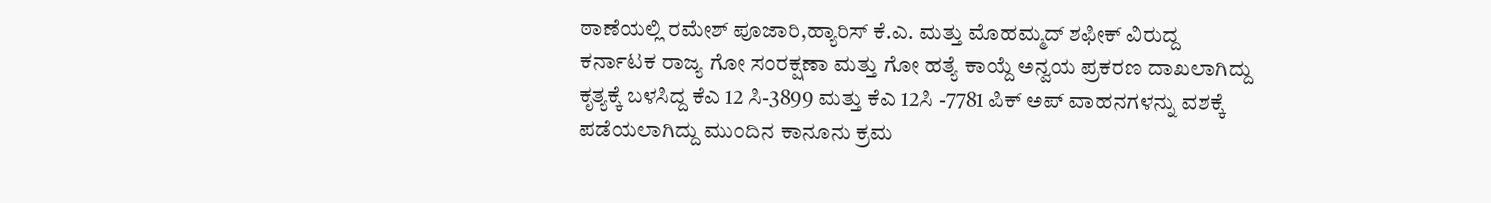ಠಾಣೆಯಲ್ಲಿ ರಮೇಶ್ ಪೂಜಾರಿ,ಹ್ಯಾರಿಸ್ ಕೆ.ಎ. ಮತ್ತು ಮೊಹಮ್ಮದ್ ಶಫೀಕ್ ವಿರುದ್ದ ಕರ್ನಾಟಕ ರಾಜ್ಯ ಗೋ ಸಂರಕ್ಷಣಾ ಮತ್ತು ಗೋ ಹತ್ಯೆ ಕಾಯ್ದೆ ಅನ್ವಯ ಪ್ರಕರಣ ದಾಖಲಾಗಿದ್ದು ಕೃತ್ಯಕ್ಕೆ ಬಳಸಿದ್ದ ಕೆಎ 12 ಸಿ-3899 ಮತ್ತು ಕೆಎ 12ಸಿ -7781 ಪಿಕ್ ಅಪ್ ವಾಹನಗಳನ್ನು ವಶಕ್ಕೆ ಪಡೆಯಲಾಗಿದ್ದು ಮುಂದಿನ ಕಾನೂನು ಕ್ರಮ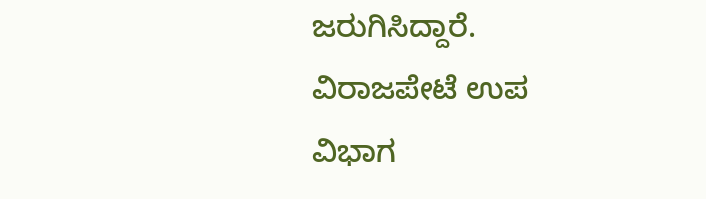ಜರುಗಿಸಿದ್ದಾರೆ.
ವಿರಾಜಪೇಟೆ ಉಪ ವಿಭಾಗ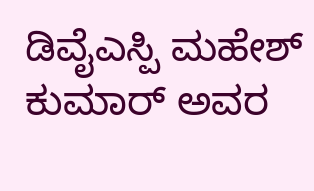ಡಿವೈಎಸ್ಪಿ ಮಹೇಶ್ ಕುಮಾರ್ ಅವರ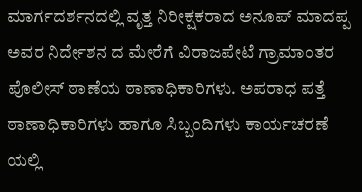ಮಾರ್ಗದರ್ಶನದಲ್ಲಿ ವೃತ್ತ ನಿರೀಕ್ಷಕರಾದ ಅನೂಪ್ ಮಾದಪ್ಪ ಅವರ ನಿರ್ದೇಶನ ದ ಮೇರೆಗೆ ವಿರಾಜಪೇಟೆ ಗ್ರಾಮಾಂತರ ಪೊಲೀಸ್ ಠಾಣೆಯ ಠಾಣಾಧಿಕಾರಿಗಳು. ಅಪರಾಧ ಪತ್ತೆ ಠಾಣಾಧಿಕಾರಿಗಳು ಹಾಗೂ ಸಿಬ್ಬಂದಿಗಳು ಕಾರ್ಯಚರಣೆ ಯಲ್ಲಿ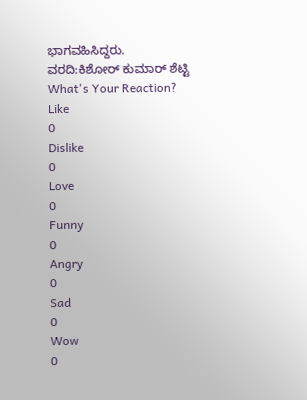ಭಾಗವಹಿಸಿದ್ದರು.
ವರದಿ:ಕಿಶೋರ್ ಕುಮಾರ್ ಶೆಟ್ಟಿ
What's Your Reaction?
Like
0
Dislike
0
Love
0
Funny
0
Angry
0
Sad
0
Wow
0